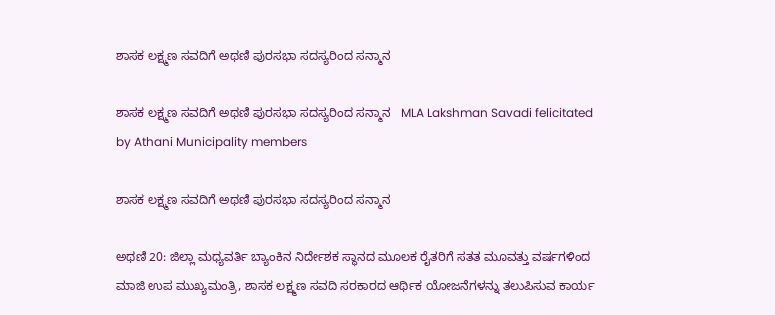ಶಾಸಕ ಲಕ್ಷ್ಮಣ ಸವದಿಗೆ ಅಥಣಿ ಪುರಸಭಾ ಸದಸ್ಯರಿಂದ ಸನ್ಮಾನ

ಶಾಸಕ ಲಕ್ಷ್ಮಣ ಸವದಿಗೆ ಅಥಣಿ ಪುರಸಭಾ ಸದಸ್ಯರಿಂದ ಸನ್ಮಾನ   MLA Lakshman Savadi felicitated by Athani Municipality members

ಶಾಸಕ ಲಕ್ಷ್ಮಣ ಸವದಿಗೆ ಅಥಣಿ ಪುರಸಭಾ ಸದಸ್ಯರಿಂದ ಸನ್ಮಾನ

ಅಥಣಿ 20: ಜಿಲ್ಲಾ ಮಧ್ಯವರ್ತಿ ಬ್ಯಾಂಕಿನ ನಿರ್ದೇಶಕ ಸ್ಥಾನದ ಮೂಲಕ ರೈತರಿಗೆ ಸತತ ಮೂವತ್ತು ವರ್ಷಗಳಿಂದ ಮಾಜಿ ಉಪ ಮುಖ್ಯಮಂತ್ರಿ, ಶಾಸಕ ಲಕ್ಷ್ಮಣ ಸವದಿ ಸರಕಾರದ ಆರ್ಥಿಕ ಯೋಜನೆಗಳನ್ನು ತಲುಪಿಸುವ ಕಾರ್ಯ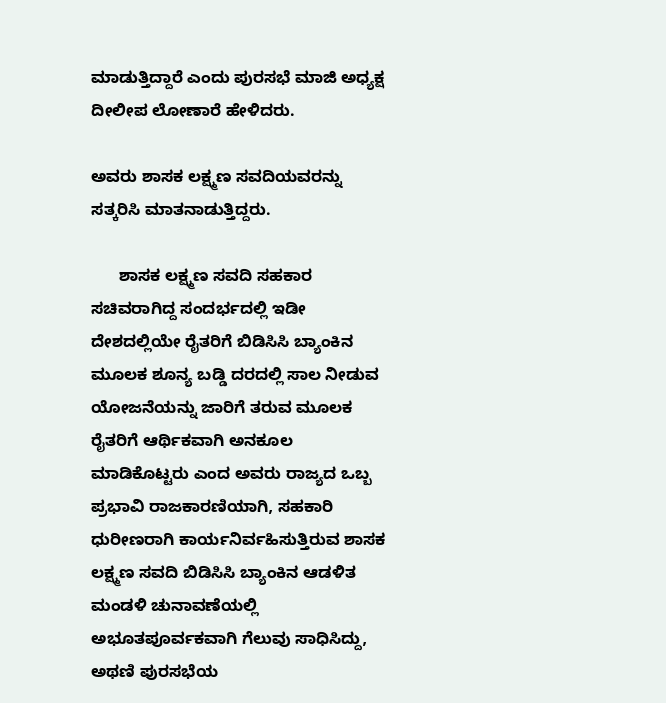ಮಾಡುತ್ತಿದ್ದಾರೆ ಎಂದು ಪುರಸಭೆ ಮಾಜಿ ಅಧ್ಯಕ್ಷ ದೀಲೀಪ ಲೋಣಾರೆ ಹೇಳಿದರು.

ಅವರು ಶಾಸಕ ಲಕ್ಷ್ಮಣ ಸವದಿಯವರನ್ನು ಸತ್ಕರಿಸಿ ಮಾತನಾಡುತ್ತಿದ್ದರು.

      ಶಾಸಕ ಲಕ್ಷ್ಮಣ ಸವದಿ ಸಹಕಾರ ಸಚಿವರಾಗಿದ್ದ ಸಂದರ್ಭದಲ್ಲಿ ಇಡೀ ದೇಶದಲ್ಲಿಯೇ ರೈತರಿಗೆ ಬಿಡಿಸಿಸಿ ಬ್ಯಾಂಕಿನ ಮೂಲಕ ಶೂನ್ಯ ಬಡ್ಡಿ ದರದಲ್ಲಿ ಸಾಲ ನೀಡುವ ಯೋಜನೆಯನ್ನು ಜಾರಿಗೆ ತರುವ ಮೂಲಕ ರೈತರಿಗೆ ಆರ್ಥಿಕವಾಗಿ ಅನಕೂಲ ಮಾಡಿಕೊಟ್ಟರು ಎಂದ ಅವರು ರಾಜ್ಯದ ಒಬ್ಬ ಪ್ರಭಾವಿ ರಾಜಕಾರಣಿಯಾಗಿ, ಸಹಕಾರಿ ಧುರೀಣರಾಗಿ ಕಾರ್ಯನಿರ್ವಹಿಸುತ್ತಿರುವ ಶಾಸಕ ಲಕ್ಷ್ಮಣ ಸವದಿ ಬಿಡಿಸಿಸಿ ಬ್ಯಾಂಕಿನ ಆಡಳಿತ ಮಂಡಳಿ ಚುನಾವಣೆಯಲ್ಲಿ ಅಭೂತಪೂರ್ವಕವಾಗಿ ಗೆಲುವು ಸಾಧಿಸಿದ್ದು, ಅಥಣಿ ಪುರಸಭೆಯ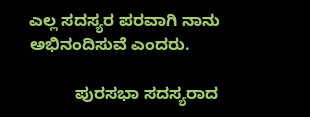ಎಲ್ಲ ಸದಸ್ಯರ ಪರವಾಗಿ ನಾನು ಅಭಿನಂದಿಸುವೆ ಎಂದರು.

          ಪುರಸಭಾ ಸದಸ್ಯರಾದ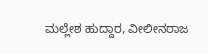ಮಲ್ಲೇಶ ಹುದ್ದಾರ, ವೀಲೀನರಾಜ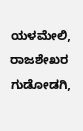ಯಳಮೇಲಿ, ರಾಜಶೇಖರ ಗುಡೋಡಗಿ,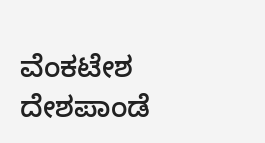ವೆಂಕಟೇಶ ದೇಶಪಾಂಡೆ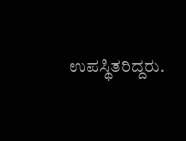ಉಪಸ್ಥಿತರಿದ್ದರು.